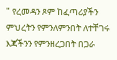" የረመዳን ጾም ከፈጣሪያችን ምህረትን የምንለምንበት ለተቸገሩ እጃችንን የምንዘረጋበት በጋራ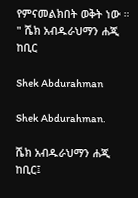የምናመልክበት ወቅት ነው ። " ሼክ አብዱራህማን ሐጂ ከቢር

Shek Abdurahman

Shek Abdurahman.

ሼክ አብዱራህማን ሐጂ ከቢር፤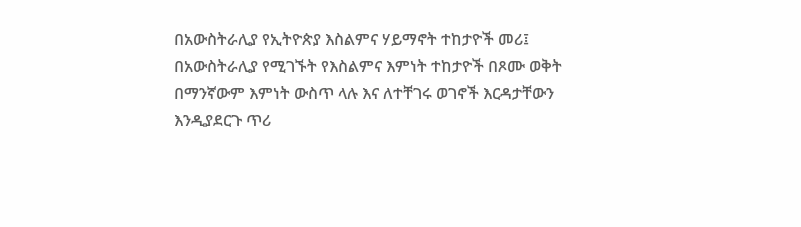በአውስትራሊያ የኢትዮጵያ እስልምና ሃይማኖት ተከታዮች መሪ፤ በአውስትራሊያ የሚገኙት የእስልምና እምነት ተከታዮች በጾሙ ወቅት በማንኛውም እምነት ውስጥ ላሉ እና ለተቸገሩ ወገኖች እርዳታቸውን እንዲያደርጉ ጥሪ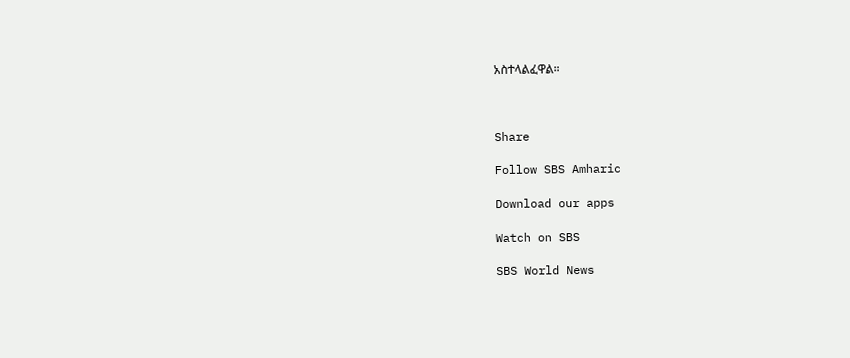አስተላልፈዋል።



Share

Follow SBS Amharic

Download our apps

Watch on SBS

SBS World News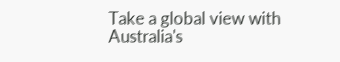Take a global view with Australia's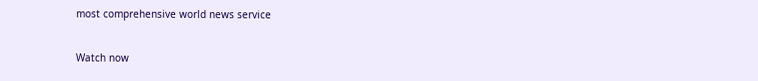most comprehensive world news service

Watch now